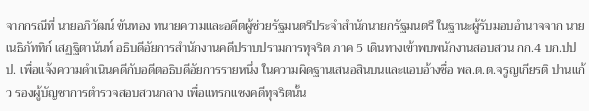จากกรณีที่ นายอภิวัฒน์ ขันทอง ทนายความและอดีตผู้ช่วยรัฐมนตรีประจำสำนักนายกรัฐมนตรี ในฐานะผู้รับมอบอำนาจจาก นายเนธิภัททิก์ เสฏฐิตานันท์ อธิบดีอัยการสำนักงานคดีปราบปรามการทุจริต ภาค 5 เดินทางเข้าพบพนักงานสอบสวน กก.4 บก.ปปป. เพื่อแจ้งความดำเนินคดีกับอดีตอธิบดีอัยการรายหนึ่ง ในความผิดฐานเสนอสินบนและแอบอ้างชื่อ พล.ต.ต.จรูญเกียรติ ปานแก้ว รองผู้บัญชาการตำรวจสอบสวนกลาง เพื่อแทรกแซงคดีทุจริตนั้น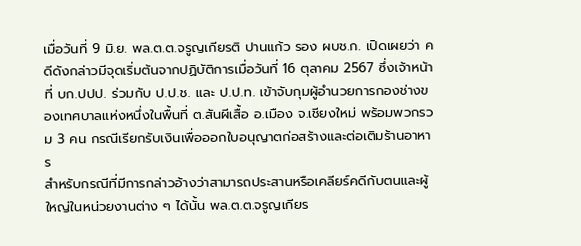เมื่อวันที่ 9 มิ.ย. พล.ต.ต.จรูญเกียรติ ปานแก้ว รอง ผบช.ก. เปิดเผยว่า คดีดังกล่าวมีจุดเริ่มต้นจากปฏิบัติการเมื่อวันที่ 16 ตุลาคม 2567 ซึ่งเจ้าหน้าที่ บก.ปปป. ร่วมกับ ป.ป.ช. และ ป.ป.ท. เข้าจับกุมผู้อำนวยการกองช่างของเทศบาลแห่งหนึ่งในพื้นที่ ต.สันผีเสื้อ อ.เมือง จ.เชียงใหม่ พร้อมพวกรวม 3 คน กรณีเรียกรับเงินเพื่อออกใบอนุญาตก่อสร้างและต่อเติมร้านอาหาร
สำหรับกรณีที่มีการกล่าวอ้างว่าสามารถประสานหรือเคลียร์คดีกับตนและผู้ใหญ่ในหน่วยงานต่าง ๆ ได้นั้น พล.ต.ต.จรูญเกียร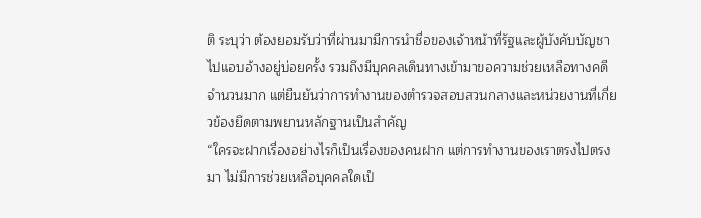ติ ระบุว่า ต้องยอมรับว่าที่ผ่านมามีการนำชื่อของเจ้าหน้าที่รัฐและผู้บังคับบัญชาไปแอบอ้างอยู่บ่อยครั้ง รวมถึงมีบุคคลเดินทางเข้ามาขอความช่วยเหลือทางคดีจำนวนมาก แต่ยืนยันว่าการทำงานของตำรวจสอบสวนกลางและหน่วยงานที่เกี่ยวข้องยึดตามพยานหลักฐานเป็นสำคัญ
“ใครจะฝากเรื่องอย่างไรก็เป็นเรื่องของคนฝาก แต่การทำงานของเราตรงไปตรงมา ไม่มีการช่วยเหลือบุคคลใดเป็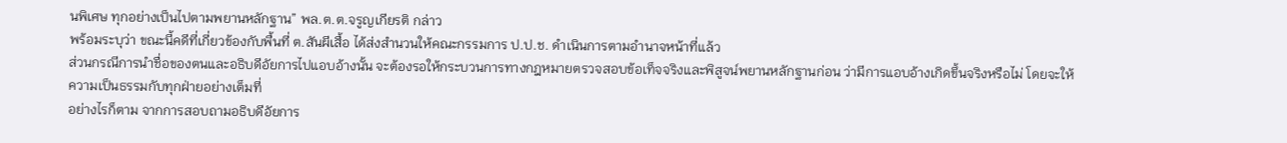นพิเศษ ทุกอย่างเป็นไปตามพยานหลักฐาน” พล.ต.ต.จรูญเกียรติ กล่าว
พร้อมระบุว่า ขณะนี้คดีที่เกี่ยวข้องกับพื้นที่ ต.สันผีเสื้อ ได้ส่งสำนวนให้คณะกรรมการ ป.ป.ช. ดำเนินการตามอำนาจหน้าที่แล้ว
ส่วนกรณีการนำชื่อของตนและอธิบดีอัยการไปแอบอ้างนั้น จะต้องรอให้กระบวนการทางกฎหมายตรวจสอบข้อเท็จจริงและพิสูจน์พยานหลักฐานก่อน ว่ามีการแอบอ้างเกิดขึ้นจริงหรือไม่ โดยจะให้ความเป็นธรรมกับทุกฝ่ายอย่างเต็มที่
อย่างไรก็ตาม จากการสอบถามอธิบดีอัยการ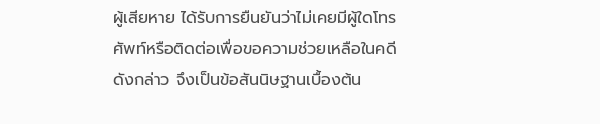ผู้เสียหาย ได้รับการยืนยันว่าไม่เคยมีผู้ใดโทรศัพท์หรือติดต่อเพื่อขอความช่วยเหลือในคดีดังกล่าว จึงเป็นข้อสันนิษฐานเบื้องต้น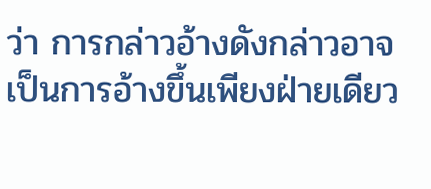ว่า การกล่าวอ้างดังกล่าวอาจเป็นการอ้างขึ้นเพียงฝ่ายเดียว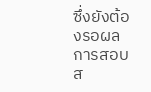ซึ่งยังต้องรอผลการสอบส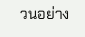วนอย่าง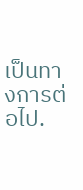เป็นทางการต่อไป.